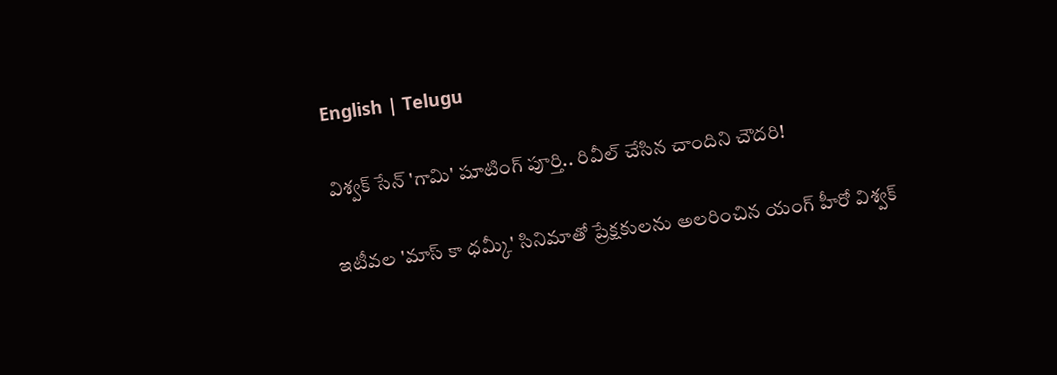English | Telugu

విశ్వక్ సేన్ 'గామి' షూటింగ్ పూర్తి.. రివీల్ చేసిన చాందిని చౌదరి!

ఇటీవల 'మాస్ కా ధమ్కీ' సినిమాతో ప్రేక్షకులను అలరించిన యంగ్ హీరో విశ్వక్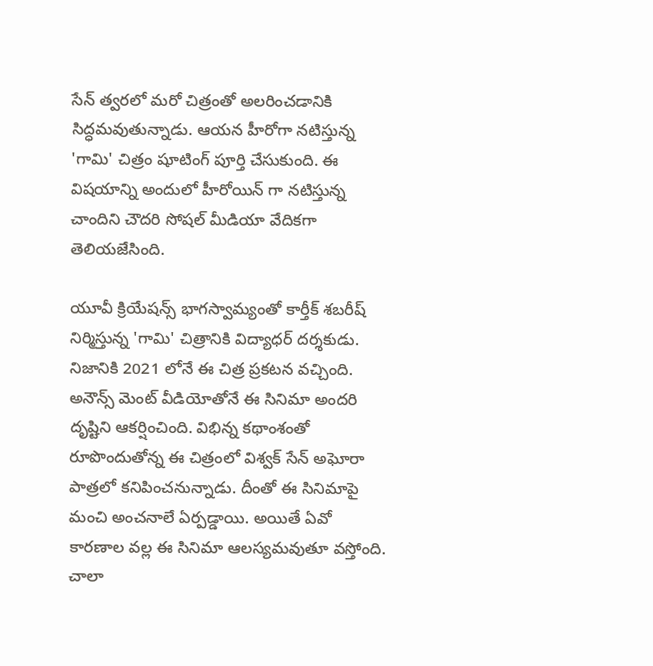సేన్ త్వరలో మరో చిత్రంతో అలరించడానికి సిద్ధమవుతున్నాడు. ఆయన హీరోగా నటిస్తున్న 'గామి' చిత్రం షూటింగ్ పూర్తి చేసుకుంది. ఈ విషయాన్ని అందులో హీరోయిన్ గా నటిస్తున్న చాందిని చౌదరి సోషల్ మీడియా వేదికగా తెలియజేసింది.

యూవీ క్రియేషన్స్ భాగస్వామ్యంతో కార్తీక్ శబరీష్ నిర్మిస్తున్న 'గామి' చిత్రానికి విద్యాధర్ దర్శకుడు. నిజానికి 2021 లోనే ఈ చిత్ర ప్రకటన వచ్చింది. అనౌన్స్ మెంట్ వీడియోతోనే ఈ సినిమా అందరి దృష్టిని ఆకర్షించింది. విభిన్న కథాంశంతో రూపొందుతోన్న ఈ చిత్రంలో విశ్వక్ సేన్ అఘోరా పాత్రలో కనిపించనున్నాడు. దీంతో ఈ సినిమాపై మంచి అంచనాలే ఏర్పడ్డాయి. అయితే ఏవో కారణాల వల్ల ఈ సినిమా ఆలస్యమవుతూ వస్తోంది. చాలా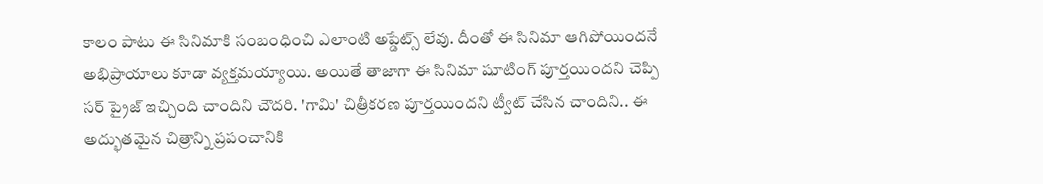కాలం పాటు ఈ సినిమాకి సంబంధించి ఎలాంటి అప్డేట్స్ లేవు. దీంతో ఈ సినిమా ఆగిపోయిందనే అభిప్రాయాలు కూడా వ్యక్తమయ్యాయి. అయితే తాజాగా ఈ సినిమా షూటింగ్ పూర్తయిందని చెప్పి సర్ ప్రైజ్ ఇచ్చింది చాందిని చౌదరి. 'గామి' చిత్రీకరణ పూర్తయిందని ట్వీట్ చేసిన చాందిని.. ఈ అద్భుతమైన చిత్రాన్ని ప్రపంచానికి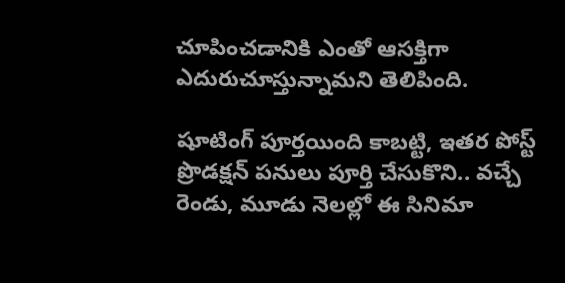చూపించడానికి ఎంతో ఆసక్తిగా ఎదురుచూస్తున్నామని తెలిపింది.

షూటింగ్ పూర్తయింది కాబట్టి, ఇతర పోస్ట్ ప్రొడక్షన్ పనులు పూర్తి చేసుకొని.. వచ్చే రెండు, మూడు నెలల్లో ఈ సినిమా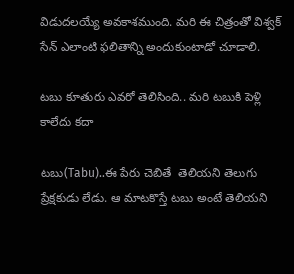విడుదలయ్యే అవకాశముంది. మరి ఈ చిత్రంతో విశ్వక్ సేన్ ఎలాంటి ఫలితాన్ని అందుకుంటాడో చూడాలి.

టబు కూతురు ఎవరో తెలిసింది.. మరి టబుకి పెళ్లి కాలేదు కదా

టబు(Tabu)..ఈ పేరు చెబితే  తెలియని తెలుగు ప్రేక్షకుడు లేడు. ఆ మాటకొస్తే టబు అంటే తెలియని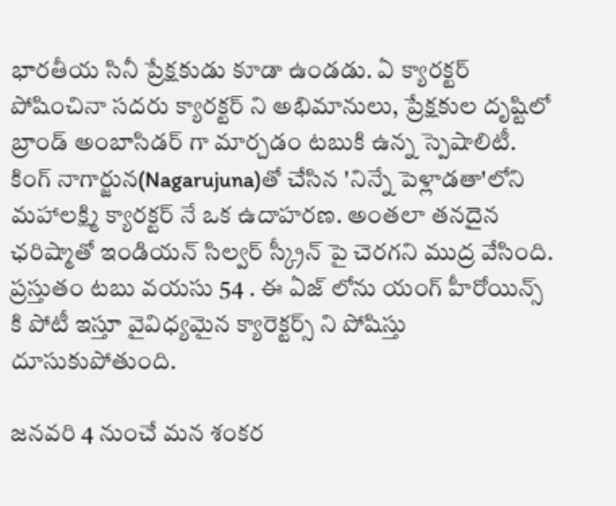భారతీయ సినీ ప్రేక్షకుడు కూడా ఉండడు. ఏ క్యారక్టర్ పోషించినా సదరు క్యారక్టర్ ని అభిమానులు, ప్రేక్షకుల దృష్టిలో బ్రాండ్ అంబాసిడర్ గా మార్చడం టబుకి ఉన్న స్పెషాలిటీ. కింగ్ నాగార్జున(Nagarujuna)తో చేసిన 'నిన్నే పెళ్లాడతా'లోని మహాలక్ష్మి క్యారక్టర్ నే ఒక ఉదాహరణ. అంతలా తనదైన ఛరిష్మాతో ఇండియన్ సిల్వర్ స్క్రీన్ పై చెరగని ముద్ర వేసింది. ప్రస్తుతం టబు వయసు 54 . ఈ ఏజ్ లోను యంగ్ హీరోయిన్స్ కి పోటీ ఇస్తూ వైవిధ్యమైన క్యారెక్టర్స్ ని పోషిస్తు దూసుకుపోతుంది.

జనవరి 4 నుంచే మన శంకర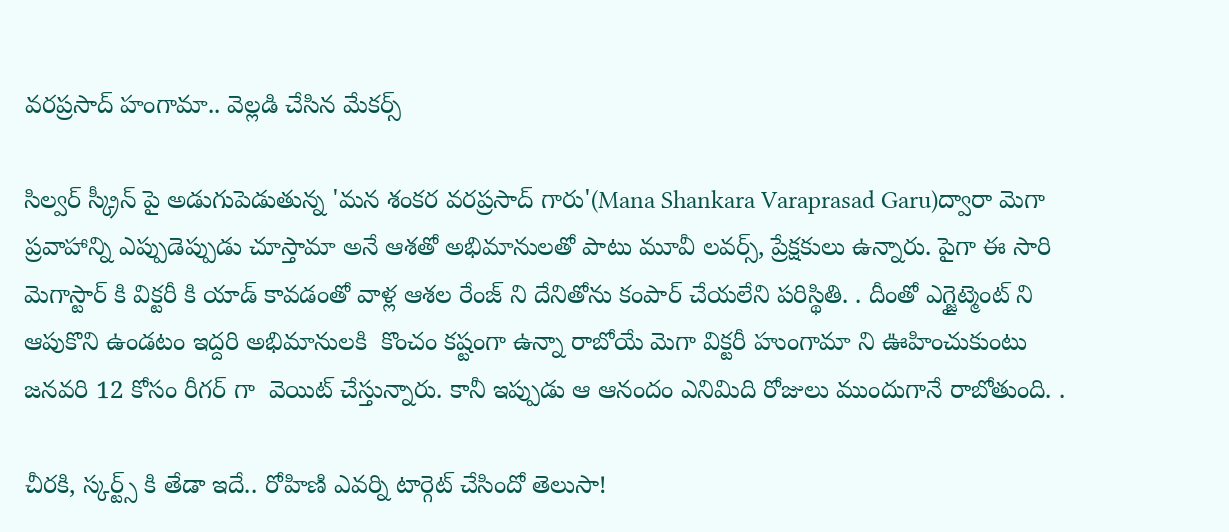వరప్రసాద్ హంగామా.. వెల్లడి చేసిన మేకర్స్

సిల్వర్ స్క్రీన్ పై అడుగుపెడుతున్న 'మన శంకర వరప్రసాద్ గారు'(Mana Shankara Varaprasad Garu)ద్వారా మెగా ప్రవాహాన్ని ఎప్పుడెప్పుడు చూస్తామా అనే ఆశతో అభిమానులతో పాటు మూవీ లవర్స్, ప్రేక్షకులు ఉన్నారు. పైగా ఈ సారి  మెగాస్టార్ కి విక్టరీ కి యాడ్ కావడంతో వాళ్ల ఆశల రేంజ్ ని దేనితోను కంపార్ చేయలేని పరిస్థితి. . దీంతో ఎగ్జైట్మెంట్ ని  ఆపుకొని ఉండటం ఇద్దరి అభిమానులకి  కొంచం కష్టంగా ఉన్నా రాబోయే మెగా విక్టరీ హుంగామా ని ఊహించుకుంటు  జనవరి 12 కోసం రీగర్ గా  వెయిట్ చేస్తున్నారు. కానీ ఇప్పుడు ఆ ఆనందం ఎనిమిది రోజులు ముందుగానే రాబోతుంది. .

చీరకి, స్కర్ట్స్ కి తేడా ఇదే.. రోహిణి ఎవర్ని టార్గెట్ చేసిందో తెలుసా!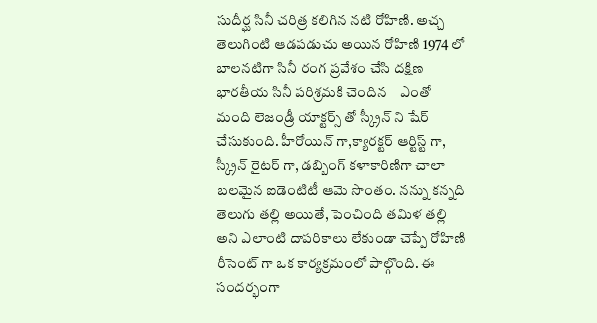సుదీర్ఘ సినీ చరిత్ర కలిగిన నటి రోహిణి. అచ్చ తెలుగింటి ఆడపడుచు అయిన రోహిణి 1974 లో బాలనటిగా సినీ రంగ ప్రవేశం చేసి దక్షిణ భారతీయ సినీ పరిశ్రమకి చెందిన    ఎంతో మంది లెజండ్రీ యాక్టర్స్ తో స్క్రీన్ ని షేర్ చేసుకుంది. హీరోయిన్ గా,క్యారక్టర్ ఆర్టిస్ట్ గా, స్క్రీన్ రైటర్ గా, డబ్బింగ్ కళాకారిణిగా చాలా బలమైన ఐడెంటిటీ ఆమె సొంతం. నన్ను కన్నది తెలుగు తల్లి అయితే, పెంచింది తమిళ తల్లి అని ఎలాంటి దాపరికాలు లేకుండా చెప్పే రోహిణి రీసెంట్ గా ఒక కార్యక్రమంలో పాల్గొంది. ఈ సందర్భంగా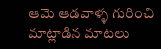ఆమె ఆడవాళ్ళ గురించి మాట్లాడిన మాటలు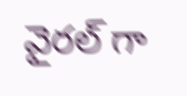వైరల్ గా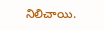నిలిచాయి.